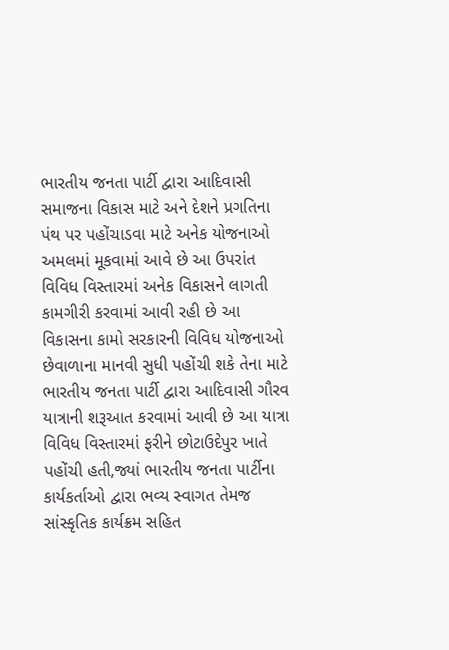ભારતીય જનતા પાર્ટી દ્વારા આદિવાસી સમાજના વિકાસ માટે અને દેશને પ્રગતિના પંથ પર પહોંચાડવા માટે અનેક યોજનાઓ અમલમાં મૂકવામાં આવે છે આ ઉપરાંત વિવિધ વિસ્તારમાં અનેક વિકાસને લાગતી કામગીરી કરવામાં આવી રહી છે આ વિકાસના કામો સરકારની વિવિધ યોજનાઓ છેવાળાના માનવી સુધી પહોંચી શકે તેના માટે ભારતીય જનતા પાર્ટી દ્વારા આદિવાસી ગૌરવ યાત્રાની શરૂઆત કરવામાં આવી છે આ યાત્રા વિવિધ વિસ્તારમાં ફરીને છોટાઉદેપુર ખાતે પહોંચી હતી,જ્યાં ભારતીય જનતા પાર્ટીના કાર્યકર્તાઓ દ્વારા ભવ્ય સ્વાગત તેમજ સાંસ્કૃતિક કાર્યક્રમ સહિત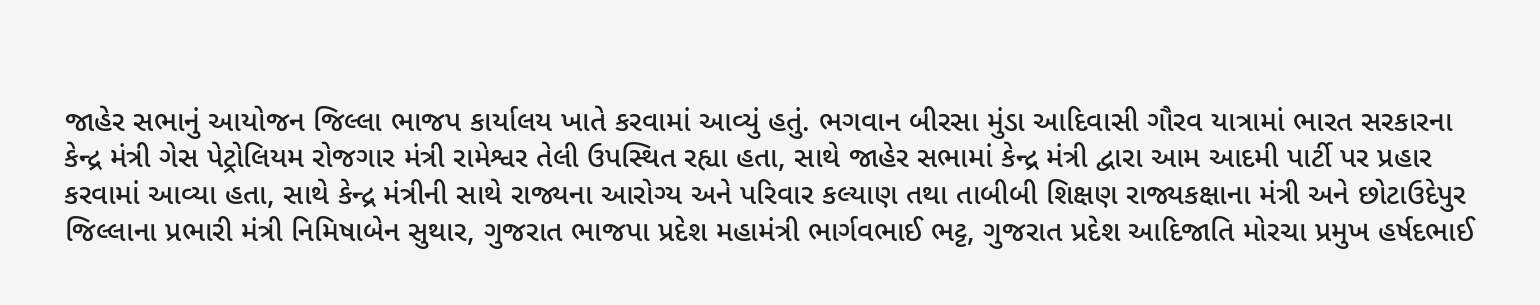જાહેર સભાનું આયોજન જિલ્લા ભાજપ કાર્યાલય ખાતે કરવામાં આવ્યું હતું. ભગવાન બીરસા મુંડા આદિવાસી ગૌરવ યાત્રામાં ભારત સરકારના કેન્દ્ર મંત્રી ગેસ પેટ્રોલિયમ રોજગાર મંત્રી રામેશ્વર તેલી ઉપસ્થિત રહ્યા હતા, સાથે જાહેર સભામાં કેન્દ્ર મંત્રી દ્વારા આમ આદમી પાર્ટી પર પ્રહાર કરવામાં આવ્યા હતા, સાથે કેન્દ્ર મંત્રીની સાથે રાજ્યના આરોગ્ય અને પરિવાર કલ્યાણ તથા તાબીબી શિક્ષણ રાજ્યકક્ષાના મંત્રી અને છોટાઉદેપુર જિલ્લાના પ્રભારી મંત્રી નિમિષાબેન સુથાર, ગુજરાત ભાજપા પ્રદેશ મહામંત્રી ભાર્ગવભાઈ ભટ્ટ, ગુજરાત પ્રદેશ આદિજાતિ મોરચા પ્રમુખ હર્ષદભાઈ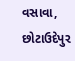વસાવા, છોટાઉદેપુર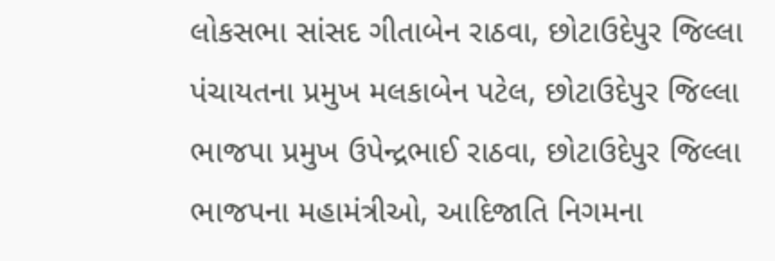લોકસભા સાંસદ ગીતાબેન રાઠવા, છોટાઉદેપુર જિલ્લા પંચાયતના પ્રમુખ મલકાબેન પટેલ, છોટાઉદેપુર જિલ્લા ભાજપા પ્રમુખ ઉપેન્દ્રભાઈ રાઠવા, છોટાઉદેપુર જિલ્લા ભાજપના મહામંત્રીઓ, આદિજાતિ નિગમના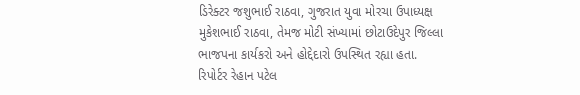ડિરેક્ટર જશુભાઈ રાઠવા, ગુજરાત યુવા મોરચા ઉપાધ્યક્ષ મુકેશભાઈ રાઠવા, તેમજ મોટી સંખ્યામાં છોટાઉદેપુર જિલ્લા ભાજપના કાર્યકરો અને હોદ્દેદારો ઉપસ્થિત રહ્યા હતા.
રિપોર્ટર રેહાન પટેલ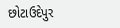છોટાઉદેપુર